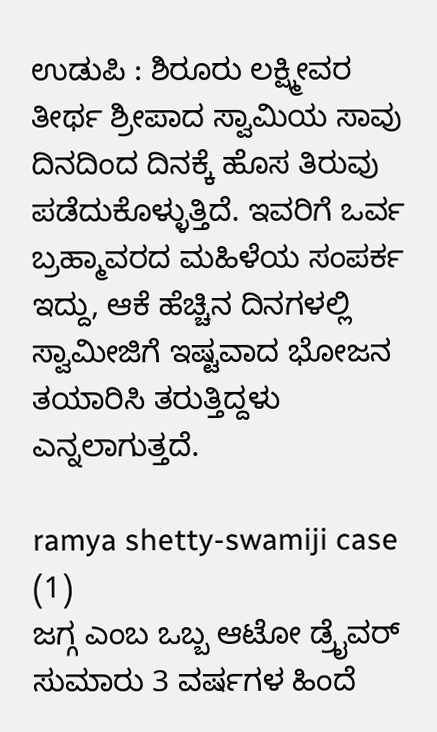ಉಡುಪಿ : ಶಿರೂರು ಲಕ್ಷ್ಮೀವರ ತೀರ್ಥ ಶ್ರೀಪಾದ ಸ್ವಾಮಿಯ ಸಾವು ದಿನದಿಂದ ದಿನಕ್ಕೆ ಹೊಸ ತಿರುವು ಪಡೆದುಕೊಳ್ಳುತ್ತಿದೆ. ಇವರಿಗೆ ಒರ್ವ ಬ್ರಹ್ಮಾವರದ ಮಹಿಳೆಯ ಸಂಪರ್ಕ ಇದ್ದು, ಆಕೆ ಹೆಚ್ಚಿನ ದಿನಗಳಲ್ಲಿ ಸ್ವಾಮೀಜಿಗೆ ಇಷ್ಟವಾದ ಭೋಜನ ತಯಾರಿಸಿ ತರುತ್ತಿದ್ದಳು ಎನ್ನಲಾಗುತ್ತದೆ.

ramya shetty-swamiji case (1)
ಜಗ್ಗ ಎಂಬ ಒಬ್ಬ ಆಟೋ ಡ್ರೈವರ್ ಸುಮಾರು 3 ವರ್ಷಗಳ ಹಿಂದೆ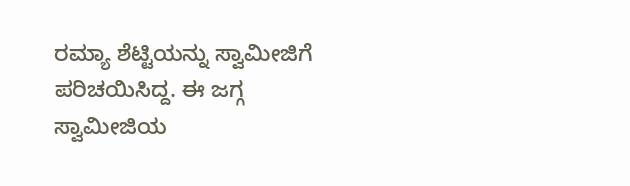ರಮ್ಯಾ ಶೆಟ್ಟಿಯನ್ನು ಸ್ವಾಮೀಜಿಗೆ ಪರಿಚಯಿಸಿದ್ದ. ಈ ಜಗ್ಗ ಸ್ವಾಮೀಜಿಯ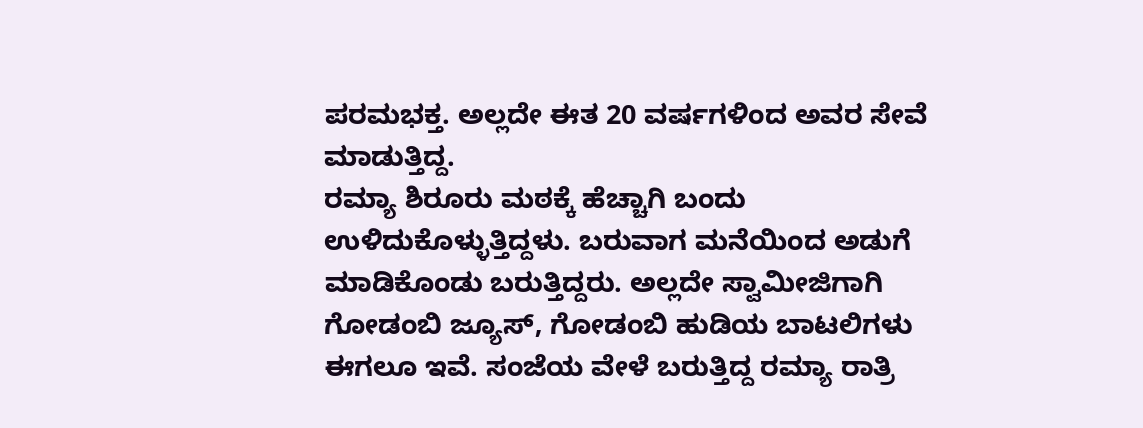ಪರಮಭಕ್ತ. ಅಲ್ಲದೇ ಈತ 20 ವರ್ಷಗಳಿಂದ ಅವರ ಸೇವೆ ಮಾಡುತ್ತಿದ್ದ.
ರಮ್ಯಾ ಶಿರೂರು ಮಠಕ್ಕೆ ಹೆಚ್ಚಾಗಿ ಬಂದು ಉಳಿದುಕೊಳ್ಳುತ್ತಿದ್ದಳು. ಬರುವಾಗ ಮನೆಯಿಂದ ಅಡುಗೆ ಮಾಡಿಕೊಂಡು ಬರುತ್ತಿದ್ದರು. ಅಲ್ಲದೇ ಸ್ವಾಮೀಜಿಗಾಗಿ ಗೋಡಂಬಿ ಜ್ಯೂಸ್, ಗೋಡಂಬಿ ಹುಡಿಯ ಬಾಟಲಿಗಳು ಈಗಲೂ ಇವೆ. ಸಂಜೆಯ ವೇಳೆ ಬರುತ್ತಿದ್ದ ರಮ್ಯಾ ರಾತ್ರಿ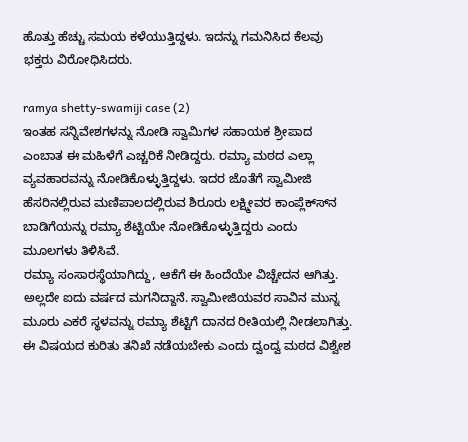ಹೊತ್ತು ಹೆಚ್ಚು ಸಮಯ ಕಳೆಯುತ್ತಿದ್ದಳು. ಇದನ್ನು ಗಮನಿಸಿದ ಕೆಲವು ಭಕ್ತರು ವಿರೋಧಿಸಿದರು.

ramya shetty-swamiji case (2)
ಇಂತಹ ಸನ್ನಿವೇಶಗಳನ್ನು ನೋಡಿ ಸ್ವಾಮಿಗಳ ಸಹಾಯಕ ಶ್ರೀಪಾದ ಎಂಬಾತ ಈ ಮಹಿಳೆಗೆ ಎಚ್ಚರಿಕೆ ನೀಡಿದ್ದರು. ರಮ್ಯಾ ಮಠದ ಎಲ್ಲಾ ವ್ಯವಹಾರವನ್ನು ನೋಡಿಕೊಳ್ಳುತ್ತಿದ್ದಳು. ಇದರ ಜೊತೆಗೆ ಸ್ವಾಮೀಜಿ ಹೆಸರಿನಲ್ಲಿರುವ ಮಣಿಪಾಲದಲ್ಲಿರುವ ಶಿರೂರು ಲಕ್ಷ್ಮೀವರ ಕಾಂಪ್ಲೆಕ್ಸ್‍ನ ಬಾಡಿಗೆಯನ್ನು ರಮ್ಯಾ ಶೆಟ್ಟಿಯೇ ನೋಡಿಕೊಳ್ಳುತ್ತಿದ್ದರು ಎಂದು ಮೂಲಗಳು ತಿಳಿಸಿವೆ.
ರಮ್ಯಾ ಸಂಸಾರಸ್ಥೆಯಾಗಿದ್ದು, ಆಕೆಗೆ ಈ ಹಿಂದೆಯೇ ವಿಚ್ಚೇದನ ಆಗಿತ್ತು. ಅಲ್ಲದೇ ಐದು ವರ್ಷದ ಮಗನಿದ್ದಾನೆ. ಸ್ವಾಮೀಜಿಯವರ ಸಾವಿನ ಮುನ್ನ ಮೂರು ಎಕರೆ ಸ್ಥಳವನ್ನು ರಮ್ಯಾ ಶೆಟ್ಟಿಗೆ ದಾನದ ರೀತಿಯಲ್ಲಿ ನೀಡಲಾಗಿತ್ತು. ಈ ವಿಷಯದ ಕುರಿತು ತನಿಖೆ ನಡೆಯಬೇಕು ಎಂದು ದ್ವಂದ್ವ ಮಠದ ವಿಶ್ವೇಶ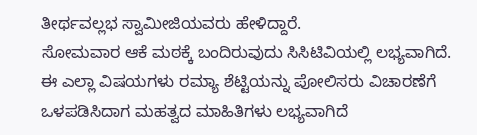ತೀರ್ಥವಲ್ಲಭ ಸ್ವಾಮೀಜಿಯವರು ಹೇಳಿದ್ದಾರೆ.
ಸೋಮವಾರ ಆಕೆ ಮಠಕ್ಕೆ ಬಂದಿರುವುದು ಸಿಸಿಟಿವಿಯಲ್ಲಿ ಲಭ್ಯವಾಗಿದೆ. ಈ ಎಲ್ಲಾ ವಿಷಯಗಳು ರಮ್ಯಾ ಶೆಟ್ಟಿಯನ್ನು ಪೋಲಿಸರು ವಿಚಾರಣೆಗೆ ಒಳಪಡಿಸಿದಾಗ ಮಹತ್ವದ ಮಾಹಿತಿಗಳು ಲಭ್ಯವಾಗಿದೆ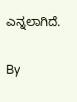ಎನ್ನಲಾಗಿದೆ.

By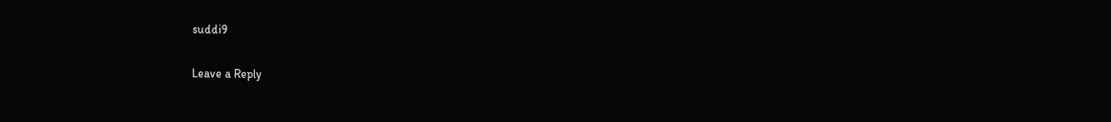suddi9

Leave a Reply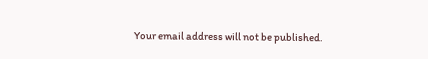Your email address will not be published.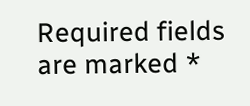Required fields are marked *